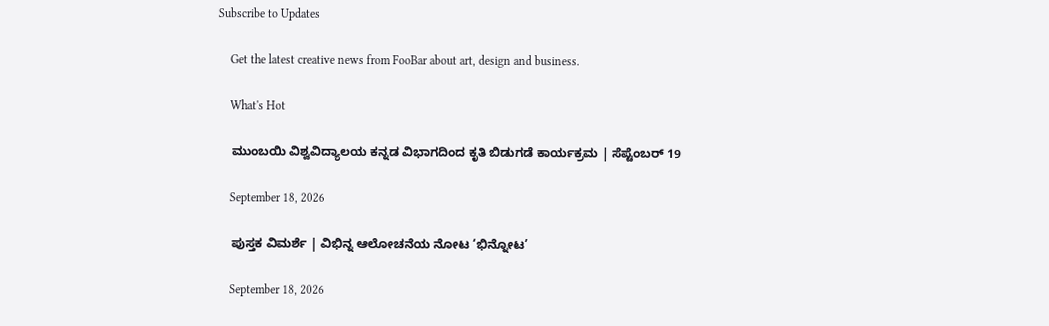Subscribe to Updates

    Get the latest creative news from FooBar about art, design and business.

    What's Hot

    ಮುಂಬಯಿ ವಿಶ್ವವಿದ್ಯಾಲಯ ಕನ್ನಡ ವಿಭಾಗದಿಂದ ಕೃತಿ ಬಿಡುಗಡೆ ಕಾರ್ಯಕ್ರಮ | ಸೆಪ್ಟೆಂಬರ್ 19

    September 18, 2026

    ಪುಸ್ತಕ ವಿಮರ್ಶೆ | ವಿಭಿನ್ನ ಆಲೋಚನೆಯ ನೋಟ ‘ಭಿನ್ನೋಟ’

    September 18, 2026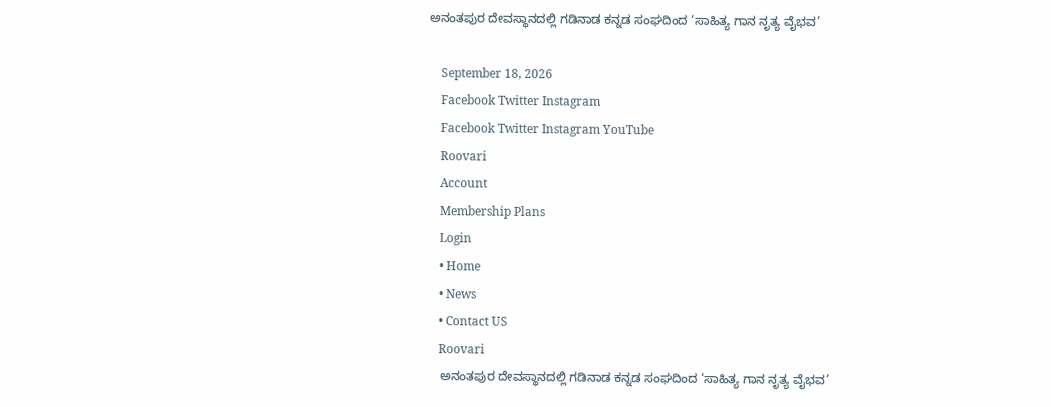ಅನಂತಪುರ ದೇವಸ್ಥಾನದಲ್ಲಿ ಗಡಿನಾಡ ಕನ್ನಡ ಸಂಘದಿಂದ ‘ಸಾಹಿತ್ಯ ಗಾನ ನೃತ್ಯ ವೈಭವ’

    September 18, 2026
    Facebook Twitter Instagram
    Facebook Twitter Instagram YouTube
    Roovari
    Account
    Membership Plans
    Login
    • Home
    • News
    • Contact US
    Roovari
    ಅನಂತಪುರ ದೇವಸ್ಥಾನದಲ್ಲಿ ಗಡಿನಾಡ ಕನ್ನಡ ಸಂಘದಿಂದ ‘ಸಾಹಿತ್ಯ ಗಾನ ನೃತ್ಯ ವೈಭವ’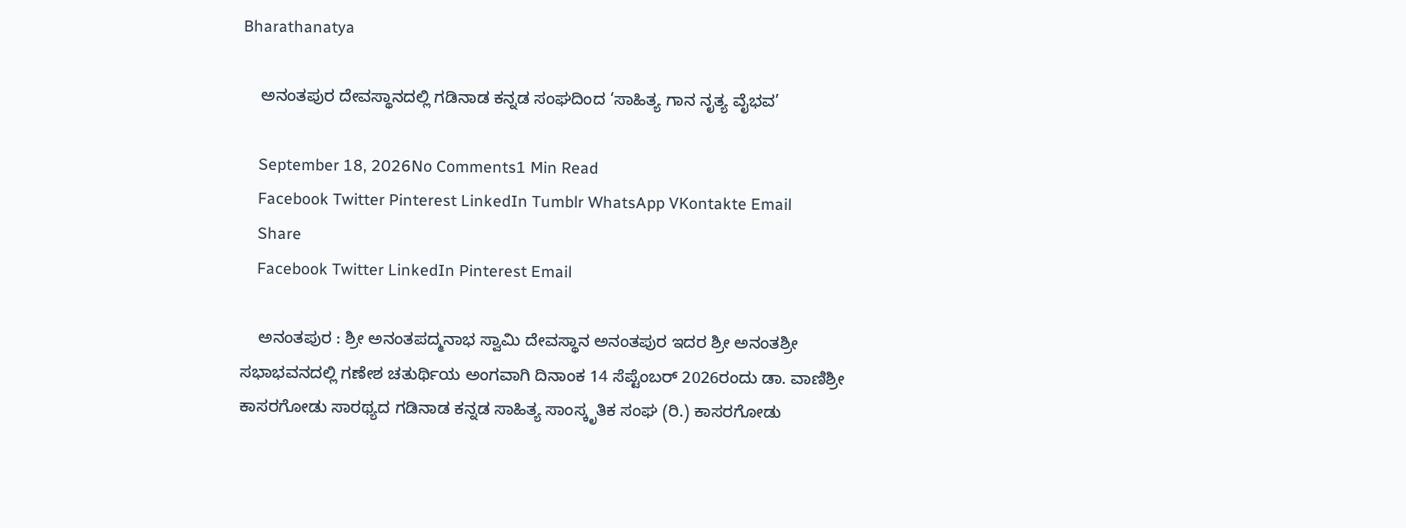Bharathanatya

    ಅನಂತಪುರ ದೇವಸ್ಥಾನದಲ್ಲಿ ಗಡಿನಾಡ ಕನ್ನಡ ಸಂಘದಿಂದ ‘ಸಾಹಿತ್ಯ ಗಾನ ನೃತ್ಯ ವೈಭವ’

    September 18, 2026No Comments1 Min Read
    Facebook Twitter Pinterest LinkedIn Tumblr WhatsApp VKontakte Email
    Share
    Facebook Twitter LinkedIn Pinterest Email

    ಅನಂತಪುರ : ಶ್ರೀ ಅನಂತಪದ್ಮನಾಭ ಸ್ವಾಮಿ ದೇವಸ್ಥಾನ ಅನಂತಪುರ ಇದರ ಶ್ರೀ ಅನಂತಶ್ರೀ ಸಭಾಭವನದಲ್ಲಿ ಗಣೇಶ ಚತುರ್ಥಿಯ ಅಂಗವಾಗಿ ದಿನಾಂಕ 14 ಸೆಪ್ಟೆಂಬರ್ 2026ರಂದು ಡಾ. ವಾಣಿಶ್ರೀ ಕಾಸರಗೋಡು ಸಾರಥ್ಯದ ಗಡಿನಾಡ ಕನ್ನಡ ಸಾಹಿತ್ಯ ಸಾಂಸ್ಕೃತಿಕ ಸಂಘ (ರಿ.) ಕಾಸರಗೋಡು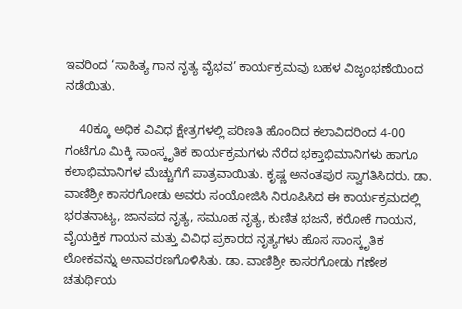ಇವರಿಂದ ‘ಸಾಹಿತ್ಯ ಗಾನ ನೃತ್ಯ ವೈಭವ’ ಕಾರ್ಯಕ್ರಮವು ಬಹಳ ವಿಜೃಂಭಣೆಯಿಂದ ನಡೆಯಿತು.

    40ಕ್ಕೂ ಅಧಿಕ ವಿವಿಧ ಕ್ಷೇತ್ರಗಳಲ್ಲಿ ಪರಿಣತಿ ಹೊಂದಿದ ಕಲಾವಿದರಿಂದ 4-00 ಗಂಟೆಗೂ ಮಿಕ್ಕಿ ಸಾಂಸ್ಕೃತಿಕ ಕಾರ್ಯಕ್ರಮಗಳು ನೆರೆದ ಭಕ್ತಾಭಿಮಾನಿಗಳು ಹಾಗೂ ಕಲಾಭಿಮಾನಿಗಳ ಮೆಚ್ಚುಗೆಗೆ ಪಾತ್ರವಾಯಿತು. ಕೃಷ್ಣ ಅನಂತಪುರ ಸ್ವಾಗತಿಸಿದರು. ಡಾ. ವಾಣಿಶ್ರೀ ಕಾಸರಗೋಡು ಅವರು ಸಂಯೋಜಿಸಿ ನಿರೂಪಿಸಿದ ಈ ಕಾರ್ಯಕ್ರಮದಲ್ಲಿ ಭರತನಾಟ್ಯ, ಜಾನಪದ ನೃತ್ಯ, ಸಮೂಹ ನೃತ್ಯ, ಕುಣಿತ ಭಜನೆ, ಕರೋಕೆ ಗಾಯನ, ವೈಯಕ್ತಿಕ ಗಾಯನ ಮತ್ತು ವಿವಿಧ ಪ್ರಕಾರದ ನೃತ್ಯಗಳು ಹೊಸ ಸಾಂಸ್ಕೃತಿಕ ಲೋಕವನ್ನು ಅನಾವರಣಗೊಳಿಸಿತು. ಡಾ. ವಾಣಿಶ್ರೀ ಕಾಸರಗೋಡು ಗಣೇಶ ಚತುರ್ಥಿಯ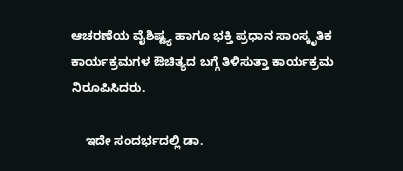ಆಚರಣೆಯ ವೈಶಿಷ್ಟ್ಯ ಹಾಗೂ ಭಕ್ತಿ ಪ್ರಧಾನ ಸಾಂಸ್ಕೃತಿಕ ಕಾರ್ಯಕ್ರಮಗಳ ಔಚಿತ್ಯದ ಬಗ್ಗೆ ತಿಳಿಸುತ್ತಾ ಕಾರ್ಯಕ್ರಮ ನಿರೂಪಿಸಿದರು.

    ಇದೇ ಸಂದರ್ಭದಲ್ಲಿ ಡಾ.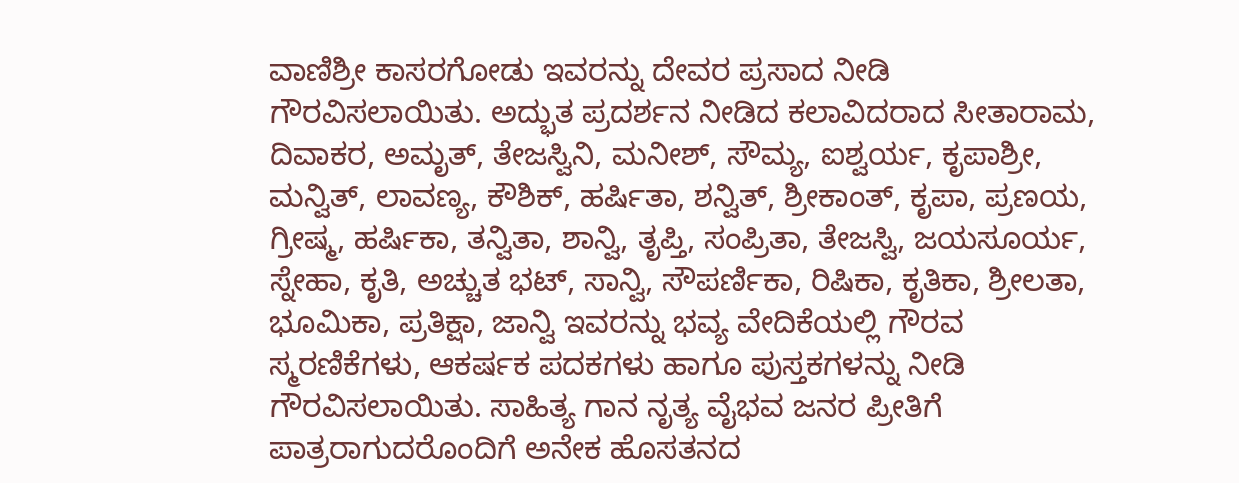ವಾಣಿಶ್ರೀ ಕಾಸರಗೋಡು ಇವರನ್ನು ದೇವರ ಪ್ರಸಾದ ನೀಡಿ ಗೌರವಿಸಲಾಯಿತು. ಅದ್ಭುತ ಪ್ರದರ್ಶನ ನೀಡಿದ ಕಲಾವಿದರಾದ ಸೀತಾರಾಮ, ದಿವಾಕರ, ಅಮೃತ್, ತೇಜಸ್ವಿನಿ, ಮನೀಶ್, ಸೌಮ್ಯ, ಐಶ್ವರ್ಯ, ಕೃಪಾಶ್ರೀ, ಮನ್ವಿತ್, ಲಾವಣ್ಯ, ಕೌಶಿಕ್, ಹರ್ಷಿತಾ, ಶನ್ವಿತ್, ಶ್ರೀಕಾಂತ್, ಕೃಪಾ, ಪ್ರಣಯ, ಗ್ರೀಷ್ಮ, ಹರ್ಷಿಕಾ, ತನ್ವಿತಾ, ಶಾನ್ವಿ, ತೃಪ್ತಿ, ಸಂಪ್ರಿತಾ, ತೇಜಸ್ವಿ, ಜಯಸೂರ್ಯ, ಸ್ನೇಹಾ, ಕೃತಿ, ಅಚ್ಚುತ ಭಟ್, ಸಾನ್ವಿ, ಸೌಪರ್ಣಿಕಾ, ರಿಷಿಕಾ, ಕೃತಿಕಾ, ಶ್ರೀಲತಾ, ಭೂಮಿಕಾ, ಪ್ರತಿಕ್ಷಾ, ಜಾನ್ವಿ ಇವರನ್ನು ಭವ್ಯ ವೇದಿಕೆಯಲ್ಲಿ ಗೌರವ ಸ್ಮರಣಿಕೆಗಳು, ಆಕರ್ಷಕ ಪದಕಗಳು ಹಾಗೂ ಪುಸ್ತಕಗಳನ್ನು ನೀಡಿ ಗೌರವಿಸಲಾಯಿತು. ಸಾಹಿತ್ಯ ಗಾನ ನೃತ್ಯ ವೈಭವ ಜನರ ಪ್ರೀತಿಗೆ ಪಾತ್ರರಾಗುದರೊಂದಿಗೆ ಅನೇಕ ಹೊಸತನದ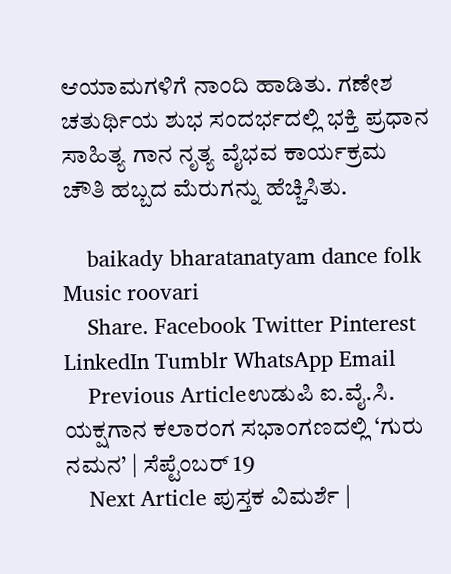ಆಯಾಮಗಳಿಗೆ ನಾಂದಿ ಹಾಡಿತು. ಗಣೇಶ ಚತುರ್ಥಿಯ ಶುಭ ಸಂದರ್ಭದಲ್ಲಿ ಭಕ್ತಿ ಪ್ರಧಾನ ಸಾಹಿತ್ಯ ಗಾನ ನೃತ್ಯ ವೈಭವ ಕಾರ್ಯಕ್ರಮ ಚೌತಿ ಹಬ್ಬದ ಮೆರುಗನ್ನು ಹೆಚ್ಚಿಸಿತು.

    baikady bharatanatyam dance folk Music roovari
    Share. Facebook Twitter Pinterest LinkedIn Tumblr WhatsApp Email
    Previous Articleಉಡುಪಿ ಐ.ವೈ.ಸಿ. ಯಕ್ಷಗಾನ ಕಲಾರಂಗ ಸಭಾಂಗಣದಲ್ಲಿ ‘ಗುರು ನಮನ’ | ಸೆಪ್ಟೆಂಬರ್ 19
    Next Article ಪುಸ್ತಕ ವಿಮರ್ಶೆ |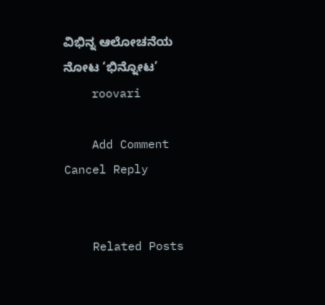ವಿಭಿನ್ನ ಆಲೋಚನೆಯ ನೋಟ ‘ಭಿನ್ನೋಟ’
    roovari

    Add Comment Cancel Reply


    Related Posts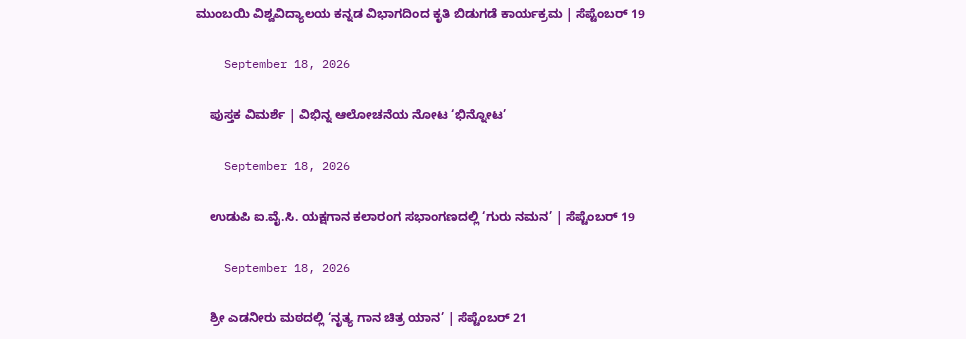ಮುಂಬಯಿ ವಿಶ್ವವಿದ್ಯಾಲಯ ಕನ್ನಡ ವಿಭಾಗದಿಂದ ಕೃತಿ ಬಿಡುಗಡೆ ಕಾರ್ಯಕ್ರಮ | ಸೆಪ್ಟೆಂಬರ್ 19

    September 18, 2026

    ಪುಸ್ತಕ ವಿಮರ್ಶೆ | ವಿಭಿನ್ನ ಆಲೋಚನೆಯ ನೋಟ ‘ಭಿನ್ನೋಟ’

    September 18, 2026

    ಉಡುಪಿ ಐ.ವೈ.ಸಿ. ಯಕ್ಷಗಾನ ಕಲಾರಂಗ ಸಭಾಂಗಣದಲ್ಲಿ ‘ಗುರು ನಮನ’ | ಸೆಪ್ಟೆಂಬರ್ 19

    September 18, 2026

    ಶ್ರೀ ಎಡನೀರು ಮಠದಲ್ಲಿ ‘ನೃತ್ಯ ಗಾನ ಚಿತ್ರ ಯಾನ’ | ಸೆಪ್ಟೆಂಬರ್ 21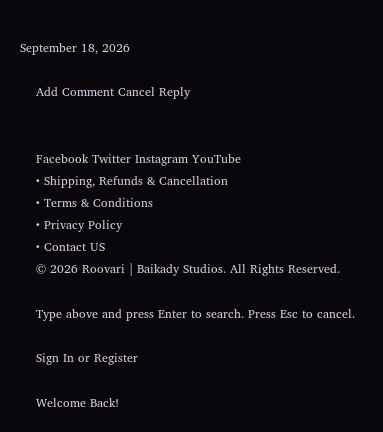September 18, 2026

    Add Comment Cancel Reply


    Facebook Twitter Instagram YouTube
    • Shipping, Refunds & Cancellation
    • Terms & Conditions
    • Privacy Policy
    • Contact US
    © 2026 Roovari | Baikady Studios. All Rights Reserved.

    Type above and press Enter to search. Press Esc to cancel.

    Sign In or Register

    Welcome Back!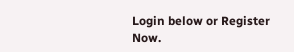Login below or Register Now.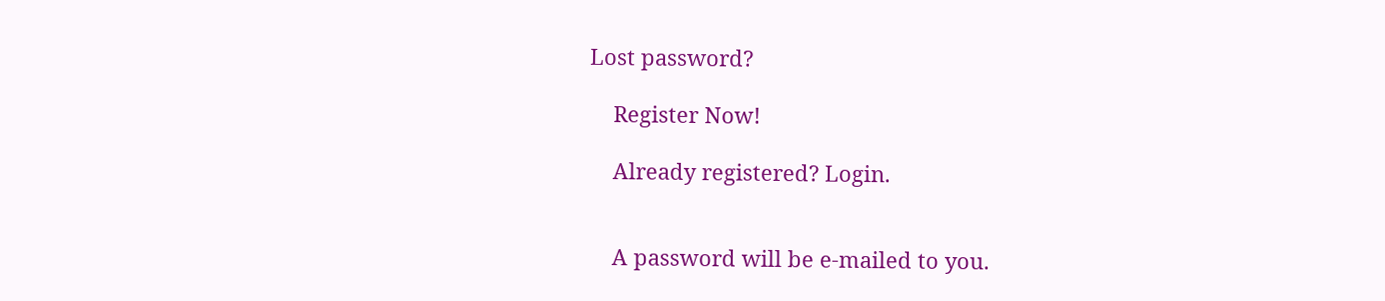Lost password?

    Register Now!

    Already registered? Login.


    A password will be e-mailed to you.